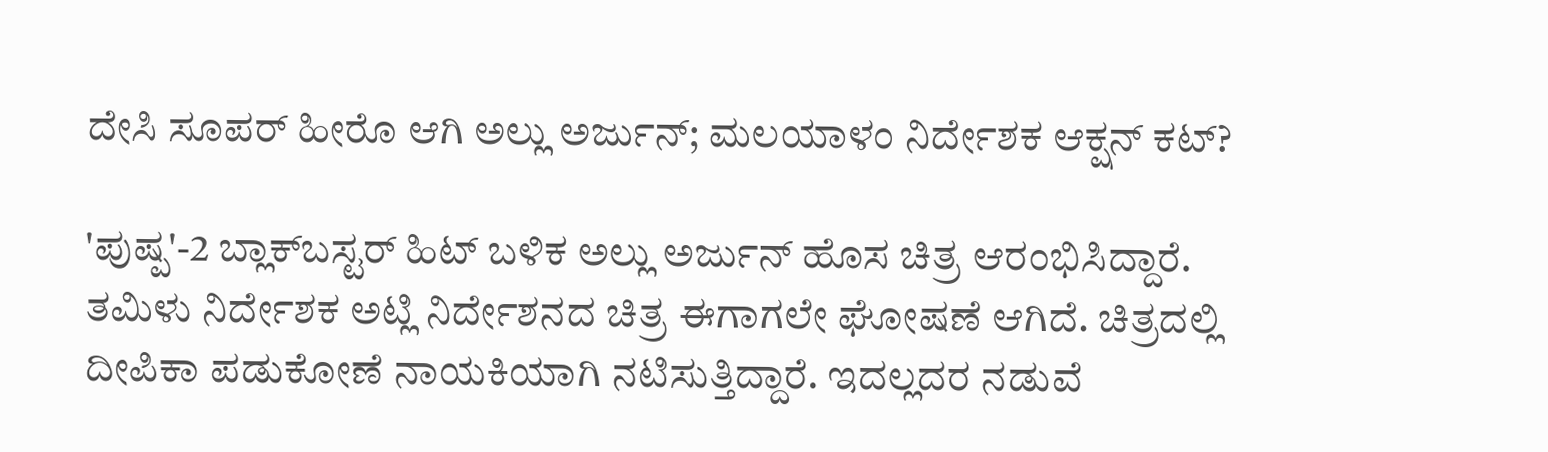ದೇಸಿ ಸೂಪರ್ ಹೀರೊ ಆಗಿ ಅಲ್ಲು ಅರ್ಜುನ್; ಮಲಯಾಳಂ ನಿರ್ದೇಶಕ ಆಕ್ಷನ್ ಕಟ್?

'ಪುಷ್ಪ'-2 ಬ್ಲಾಕ್‌ಬಸ್ಟರ್ ಹಿಟ್ ಬಳಿಕ ಅಲ್ಲು ಅರ್ಜುನ್ ಹೊಸ ಚಿತ್ರ ಆರಂಭಿಸಿದ್ದಾರೆ. ತಮಿಳು ನಿರ್ದೇಶಕ ಅಟ್ಲಿ ನಿರ್ದೇಶನದ ಚಿತ್ರ ಈಗಾಗಲೇ ಘೋಷಣೆ ಆಗಿದೆ. ಚಿತ್ರದಲ್ಲಿ ದೀಪಿಕಾ ಪಡುಕೋಣೆ ನಾಯಕಿಯಾಗಿ ನಟಿಸುತ್ತಿದ್ದಾರೆ. ಇದಲ್ಲದರ ನಡುವೆ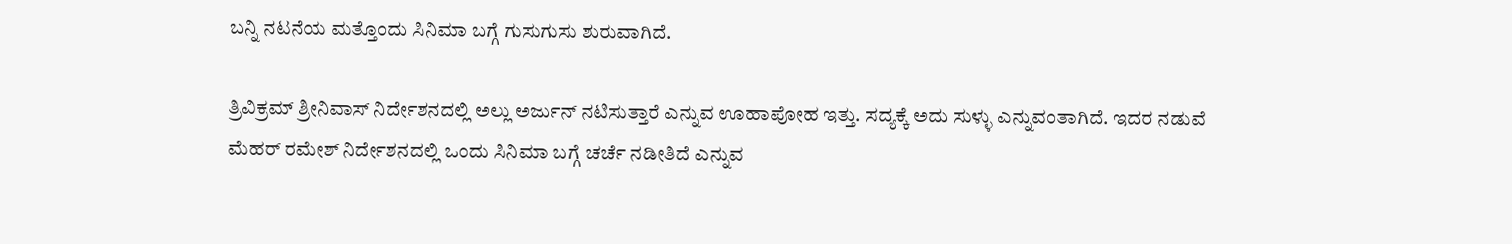ಬನ್ನಿ ನಟನೆಯ ಮತ್ತೊಂದು ಸಿನಿಮಾ ಬಗ್ಗೆ ಗುಸುಗುಸು ಶುರುವಾಗಿದೆ.

ತ್ರಿವಿಕ್ರಮ್ ಶ್ರೀನಿವಾಸ್ ನಿರ್ದೇಶನದಲ್ಲಿ ಅಲ್ಲು ಅರ್ಜುನ್ ನಟಿಸುತ್ತಾರೆ ಎನ್ನುವ ಊಹಾಪೋಹ ಇತ್ತು. ಸದ್ಯಕ್ಕೆ ಅದು ಸುಳ್ಳು ಎನ್ನುವಂತಾಗಿದೆ. ಇದರ ನಡುವೆ ಮೆಹರ್ ರಮೇಶ್ ನಿರ್ದೇಶನದಲ್ಲಿ ಒಂದು ಸಿನಿಮಾ ಬಗ್ಗೆ ಚರ್ಚೆ ನಡೀತಿದೆ ಎನ್ನುವ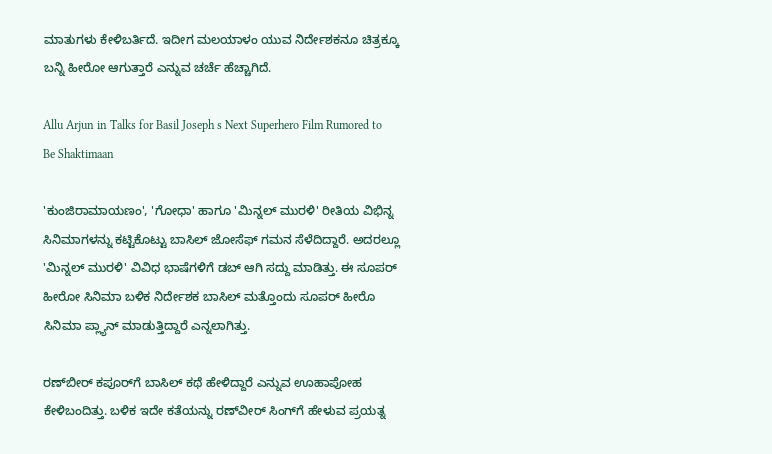ಮಾತುಗಳು ಕೇಳಿಬರ್ತಿದೆ. ಇದೀಗ ಮಲಯಾಳಂ ಯುವ ನಿರ್ದೇಶಕನೂ ಚಿತ್ರಕ್ಕೂ ಬನ್ನಿ ಹೀರೋ ಆಗುತ್ತಾರೆ ಎನ್ನುವ ಚರ್ಚೆ ಹೆಚ್ಚಾಗಿದೆ.

Allu Arjun in Talks for Basil Joseph s Next Superhero Film Rumored to Be Shaktimaan

'ಕುಂಜಿರಾಮಾಯಣಂ', 'ಗೋಧಾ' ಹಾಗೂ 'ಮಿನ್ನಲ್ ಮುರಳಿ' ರೀತಿಯ ವಿಭಿನ್ನ ಸಿನಿಮಾಗಳನ್ನು ಕಟ್ಟಿಕೊಟ್ಟು ಬಾಸಿಲ್ ಜೋಸೆಫ್ ಗಮನ ಸೆಳೆದಿದ್ದಾರೆ. ಅದರಲ್ಲೂ 'ಮಿನ್ನಲ್ ಮುರಳಿ' ವಿವಿಧ ಭಾಷೆಗಳಿಗೆ ಡಬ್ ಆಗಿ ಸದ್ದು ಮಾಡಿತ್ತು. ಈ ಸೂಪರ್ ಹೀರೋ ಸಿನಿಮಾ ಬಳಿಕ ನಿರ್ದೇಶಕ ಬಾಸಿಲ್ ಮತ್ತೊಂದು ಸೂಪರ್ ಹೀರೊ ಸಿನಿಮಾ ಪ್ಲ್ಯಾನ್ ಮಾಡುತ್ತಿದ್ದಾರೆ ಎನ್ನಲಾಗಿತ್ತು.

ರಣ್‌ಬೀರ್ ಕಪೂರ್‌ಗೆ ಬಾಸಿಲ್ ಕಥೆ ಹೇಳಿದ್ದಾರೆ ಎನ್ನುವ ಊಹಾಪೋಹ ಕೇಳಿಬಂದಿತ್ತು. ಬಳಿಕ ಇದೇ ಕತೆಯನ್ನು ರಣ್‌ವೀರ್ ಸಿಂಗ್‌ಗೆ ಹೇಳುವ ಪ್ರಯತ್ನ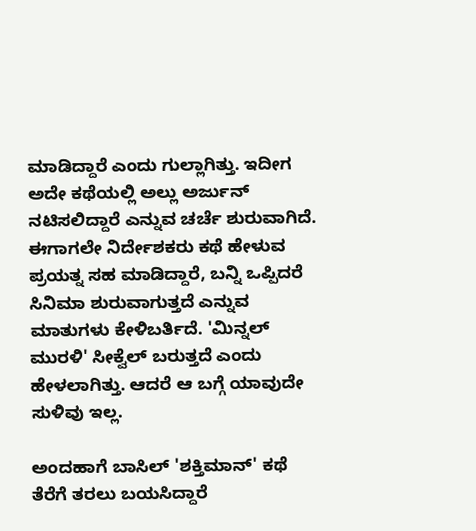ಮಾಡಿದ್ದಾರೆ ಎಂದು ಗುಲ್ಲಾಗಿತ್ತು. ಇದೀಗ ಅದೇ ಕಥೆಯಲ್ಲಿ ಅಲ್ಲು ಅರ್ಜುನ್ ನಟಿಸಲಿದ್ದಾರೆ ಎನ್ನುವ ಚರ್ಚೆ ಶುರುವಾಗಿದೆ. ಈಗಾಗಲೇ ನಿರ್ದೇಶಕರು ಕಥೆ ಹೇಳುವ ಪ್ರಯತ್ನ ಸಹ ಮಾಡಿದ್ದಾರೆ, ಬನ್ನಿ ಒಪ್ಪಿದರೆ ಸಿನಿಮಾ ಶುರುವಾಗುತ್ತದೆ ಎನ್ನುವ ಮಾತುಗಳು ಕೇಳಿಬರ್ತಿದೆ. 'ಮಿನ್ನಲ್ ಮುರಳಿ' ಸೀಕ್ವೆಲ್ ಬರುತ್ತದೆ ಎಂದು ಹೇಳಲಾಗಿತ್ತು. ಆದರೆ ಆ ಬಗ್ಗೆ ಯಾವುದೇ ಸುಳಿವು ಇಲ್ಲ.

ಅಂದಹಾಗೆ ಬಾಸಿಲ್ 'ಶಕ್ತಿಮಾನ್' ಕಥೆ ತೆರೆಗೆ ತರಲು ಬಯಸಿದ್ದಾರೆ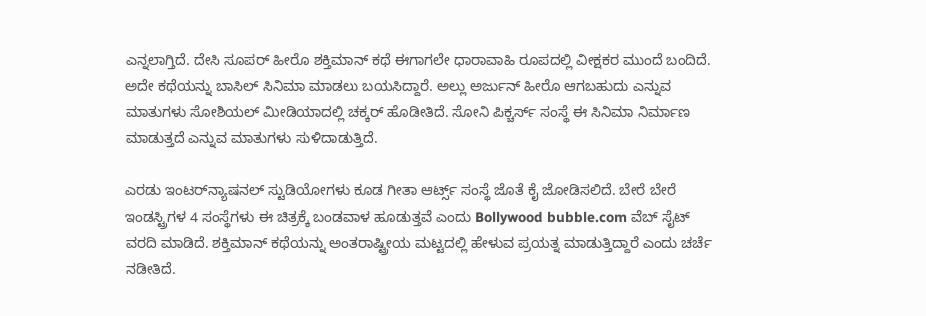ಎನ್ನಲಾಗ್ತಿದೆ. ದೇಸಿ ಸೂಪರ್ ಹೀರೊ ಶಕ್ತಿಮಾನ್ ಕಥೆ ಈಗಾಗಲೇ ಧಾರಾವಾಹಿ ರೂಪದಲ್ಲಿ ವೀಕ್ಷಕರ ಮುಂದೆ ಬಂದಿದೆ. ಅದೇ ಕಥೆಯನ್ನು ಬಾಸಿಲ್ ಸಿನಿಮಾ ಮಾಡಲು ಬಯಸಿದ್ದಾರೆ. ಅಲ್ಲು ಅರ್ಜುನ್ ಹೀರೊ ಆಗಬಹುದು ಎನ್ನುವ ಮಾತುಗಳು ಸೋಶಿಯಲ್ ಮೀಡಿಯಾದಲ್ಲಿ ಚಕ್ಕರ್ ಹೊಡೀತಿದೆ. ಸೋನಿ ಪಿಕ್ಚರ್ಸ್ ಸಂಸ್ಥೆ ಈ ಸಿನಿಮಾ ನಿರ್ಮಾಣ ಮಾಡುತ್ತದೆ ಎನ್ನುವ ಮಾತುಗಳು ಸುಳಿದಾಡುತ್ತಿದೆ.

ಎರಡು ಇಂಟರ್‌ನ್ಯಾಷನಲ್ ಸ್ಟುಡಿಯೋಗಳು ಕೂಡ ಗೀತಾ ಆರ್ಟ್ಸ್ ಸಂಸ್ಥೆ ಜೊತೆ ಕೈ ಜೋಡಿಸಲಿದೆ. ಬೇರೆ ಬೇರೆ ಇಂಡಸ್ಟ್ರಿಗಳ 4 ಸಂಸ್ಥೆಗಳು ಈ ಚಿತ್ರಕ್ಕೆ ಬಂಡವಾಳ ಹೂಡುತ್ತವೆ ಎಂದು Bollywood bubble.com ವೆಬ್ ಸೈಟ್ ವರದಿ ಮಾಡಿದೆ. ಶಕ್ತಿಮಾನ್ ಕಥೆಯನ್ನು ಅಂತರಾಷ್ಟ್ರೀಯ ಮಟ್ಟದಲ್ಲಿ ಹೇಳುವ ಪ್ರಯತ್ನ ಮಾಡುತ್ತಿದ್ದಾರೆ ಎಂದು ಚರ್ಚೆ ನಡೀತಿದೆ.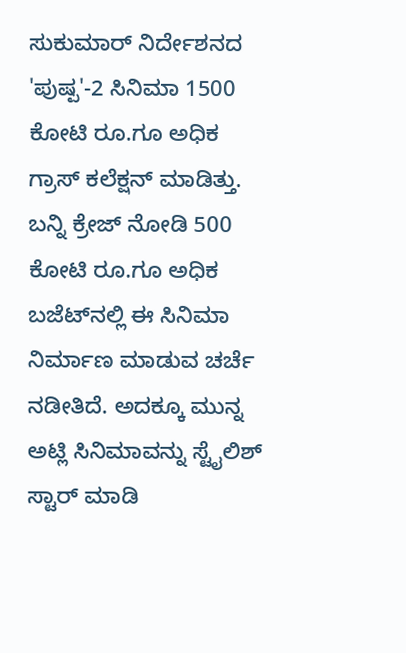ಸುಕುಮಾರ್ ನಿರ್ದೇಶನದ 'ಪುಷ್ಪ'-2 ಸಿನಿಮಾ 1500 ಕೋಟಿ ರೂ.ಗೂ ಅಧಿಕ ಗ್ರಾಸ್ ಕಲೆಕ್ಷನ್ ಮಾಡಿತ್ತು. ಬನ್ನಿ ಕ್ರೇಜ್ ನೋಡಿ 500 ಕೋಟಿ ರೂ.ಗೂ ಅಧಿಕ ಬಜೆಟ್‌ನಲ್ಲಿ ಈ ಸಿನಿಮಾ ನಿರ್ಮಾಣ ಮಾಡುವ ಚರ್ಚೆ ನಡೀತಿದೆ. ಅದಕ್ಕೂ ಮುನ್ನ ಅಟ್ಲಿ ಸಿನಿಮಾವನ್ನು ಸ್ಟೈಲಿಶ್ ಸ್ಟಾರ್ ಮಾಡಿ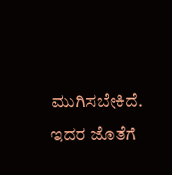ಮುಗಿಸಬೇಕಿದೆ. ಇದರ ಜೊತೆಗೆ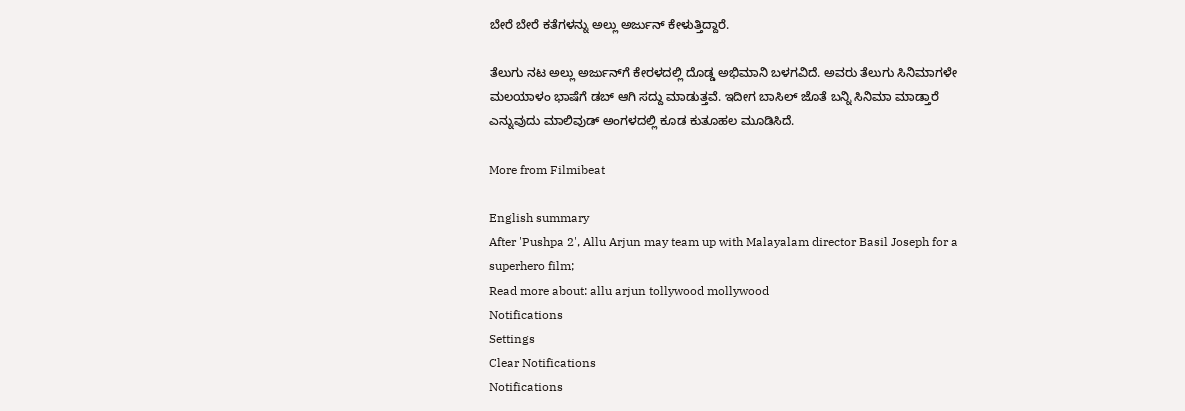ಬೇರೆ ಬೇರೆ ಕತೆಗಳನ್ನು ಅಲ್ಲು ಅರ್ಜುನ್ ಕೇಳುತ್ತಿದ್ದಾರೆ.

ತೆಲುಗು ನಟ ಅಲ್ಲು ಅರ್ಜುನ್‌ಗೆ ಕೇರಳದಲ್ಲಿ ದೊಡ್ಡ ಅಭಿಮಾನಿ ಬಳಗವಿದೆ. ಅವರು ತೆಲುಗು ಸಿನಿಮಾಗಳೇ ಮಲಯಾಳಂ ಭಾಷೆಗೆ ಡಬ್ ಆಗಿ ಸದ್ದು ಮಾಡುತ್ತವೆ. ಇದೀಗ ಬಾಸಿಲ್ ಜೊತೆ ಬನ್ನಿ ಸಿನಿಮಾ ಮಾಡ್ತಾರೆ ಎನ್ನುವುದು ಮಾಲಿವುಡ್ ಅಂಗಳದಲ್ಲಿ ಕೂಡ ಕುತೂಹಲ ಮೂಡಿಸಿದೆ.

More from Filmibeat

English summary
After 'Pushpa 2', Allu Arjun may team up with Malayalam director Basil Joseph for a superhero film;
Read more about: allu arjun tollywood mollywood
Notifications
Settings
Clear Notifications
Notifications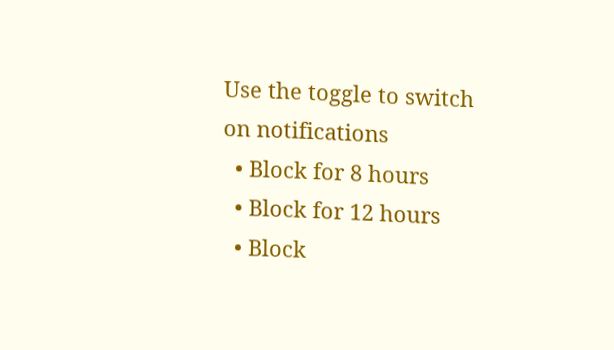Use the toggle to switch on notifications
  • Block for 8 hours
  • Block for 12 hours
  • Block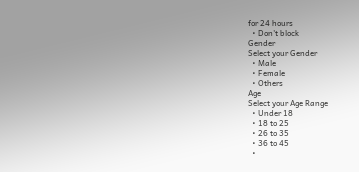for 24 hours
  • Don't block
Gender
Select your Gender
  • Male
  • Female
  • Others
Age
Select your Age Range
  • Under 18
  • 18 to 25
  • 26 to 35
  • 36 to 45
  •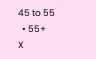45 to 55
  • 55+
X